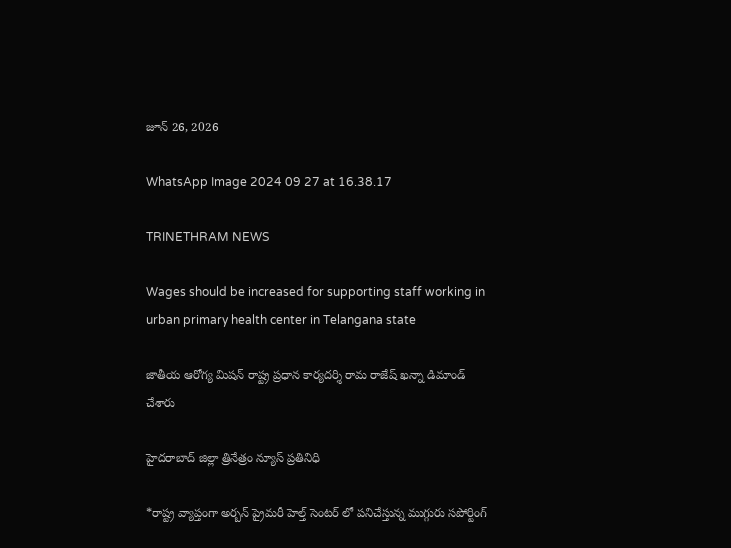జూన్ 26, 2026

WhatsApp Image 2024 09 27 at 16.38.17

TRINETHRAM NEWS

Wages should be increased for supporting staff working in urban primary health center in Telangana state

జాతీయ ఆరోగ్య మిషన్ రాష్ట్ర ప్రధాన కార్యదర్శి రామ రాజేష్ ఖన్నా డిమాండ్ చేశారు

హైదరాబాద్ జిల్లా త్రినేత్రం న్యూస్ ప్రతినిధి

*రాష్ట్ర వ్యాప్తంగా అర్బన్ ప్రైమరీ హెల్త్ సెంటర్ లో పనిచేస్తున్న ముగ్గురు సపోర్టింగ్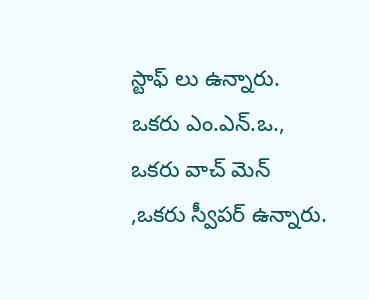స్టాఫ్ లు ఉన్నారు. ఒకరు ఎం.ఎన్.ఒ., ఒకరు వాచ్ మెన్ ,ఒకరు స్వీపర్ ఉన్నారు.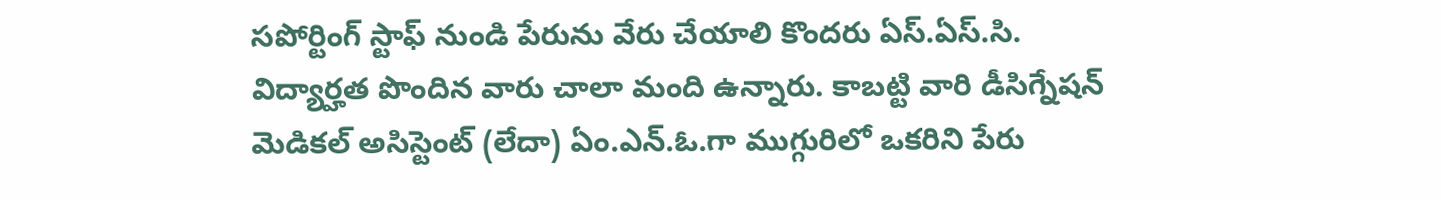సపోర్టింగ్ స్టాఫ్ నుండి పేరును వేరు చేయాలి కొందరు ఏస్.ఏస్.సి. విద్యార్హత పొందిన వారు చాలా మంది ఉన్నారు. కాబట్టి వారి డీసిగ్నేషన్ మెడికల్ అసిస్టెంట్ (లేదా) ఏం.ఎన్.ఓ.గా ముగ్గురిలో ఒకరిని పేరు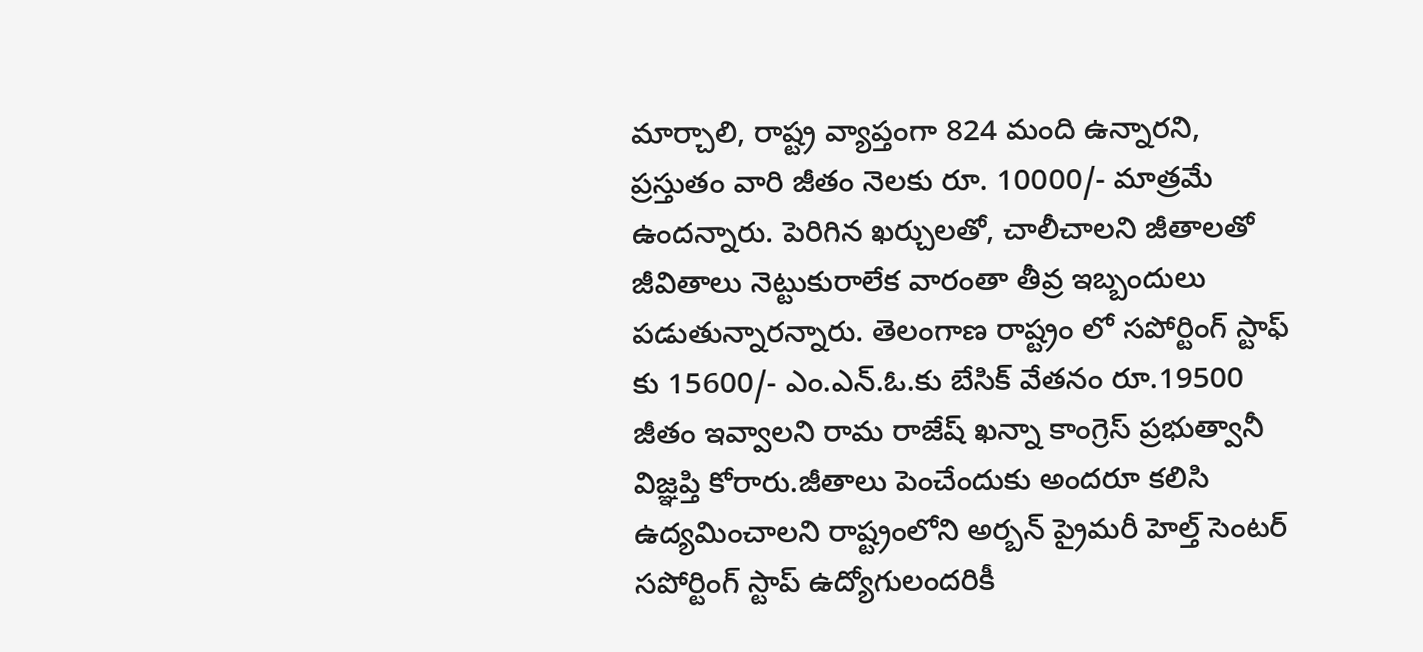మార్చాలి, రాష్ట్ర వ్యాప్తంగా 824 మంది ఉన్నారని, ప్రస్తుతం వారి జీతం నెలకు రూ. 10000/- మాత్రమే ఉందన్నారు. పెరిగిన ఖర్చులతో, చాలీచాలని జీతాలతో జీవితాలు నెట్టుకురాలేక వారంతా తీవ్ర ఇబ్బందులు పడుతున్నారన్నారు. తెలంగాణ రాష్ట్రం లో సపోర్టింగ్ స్టాఫ్ కు 15600/- ఎం.ఎన్.ఓ.కు బేసిక్ వేతనం రూ.19500 జీతం ఇవ్వాలని రామ రాజేష్ ఖన్నా కాంగ్రెస్ ప్రభుత్వానీ విజ్ఞప్తి కోరారు.జీతాలు పెంచేందుకు అందరూ కలిసి ఉద్యమించాలని రాష్ట్రంలోని అర్బన్ ప్రైమరీ హెల్త్ సెంటర్ సపోర్టింగ్ స్టాప్ ఉద్యోగులందరికీ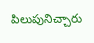పిలుపునిచ్చారు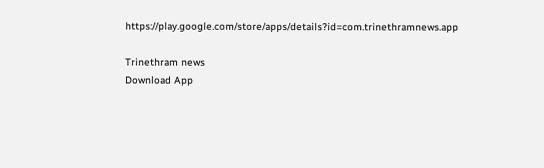https://play.google.com/store/apps/details?id=com.trinethramnews.app

Trinethram news
Download App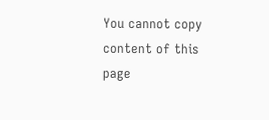You cannot copy content of this page